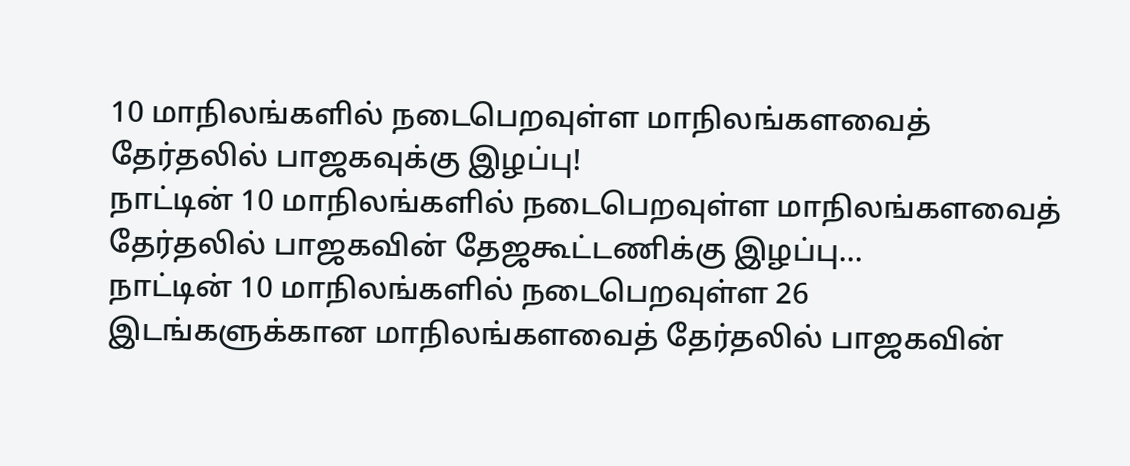10 மாநிலங்களில் நடைபெறவுள்ள மாநிலங்களவைத் தேர்தலில் பாஜகவுக்கு இழப்பு!
நாட்டின் 10 மாநிலங்களில் நடைபெறவுள்ள மாநிலங்களவைத் தேர்தலில் பாஜகவின் தேஜகூட்டணிக்கு இழப்பு...
நாட்டின் 10 மாநிலங்களில் நடைபெறவுள்ள 26 இடங்களுக்கான மாநிலங்களவைத் தேர்தலில் பாஜகவின்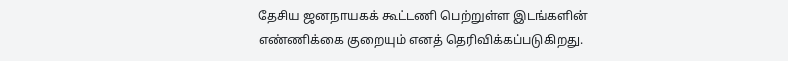தேசிய ஜனநாயகக் கூட்டணி பெற்றுள்ள இடங்களின் எண்ணிக்கை குறையும் எனத் தெரிவிக்கப்படுகிறது.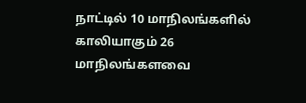நாட்டில் 10 மாநிலங்களில் காலியாகும் 26 மாநிலங்களவை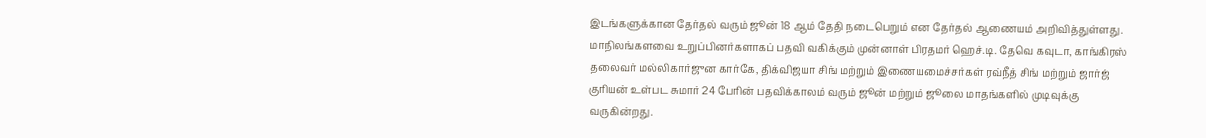இடங்களுக்கான தேர்தல் வரும் ஜூன் 18 ஆம் தேதி நடைபெறும் என தேர்தல் ஆணையம் அறிவித்துள்ளது.
மாநிலங்களவை உறுப்பினர்களாகப் பதவி வகிக்கும் முன்னாள் பிரதமர் ஹெச்.டி. தேவெ கவுடா, காங்கிரஸ் தலைவர் மல்லிகார்ஜுன கார்கே, திக்விஜயா சிங் மற்றும் இணையமைச்சர்கள் ரவ்நீத் சிங் மற்றும் ஜார்ஜ் குரியன் உள்பட சுமார் 24 பேரின் பதவிக்காலம் வரும் ஜூன் மற்றும் ஜூலை மாதங்களில் முடிவுக்கு வருகின்றது.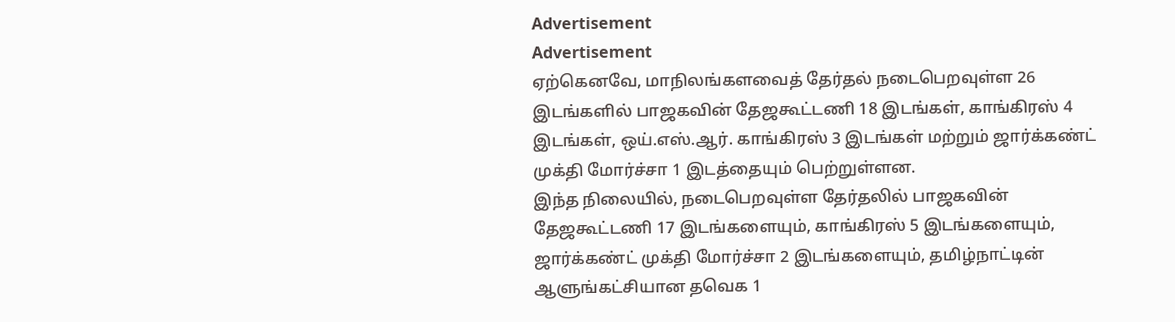Advertisement
Advertisement
ஏற்கெனவே, மாநிலங்களவைத் தேர்தல் நடைபெறவுள்ள 26 இடங்களில் பாஜகவின் தேஜகூட்டணி 18 இடங்கள், காங்கிரஸ் 4 இடங்கள், ஒய்.எஸ்.ஆர். காங்கிரஸ் 3 இடங்கள் மற்றும் ஜார்க்கண்ட் முக்தி மோர்ச்சா 1 இடத்தையும் பெற்றுள்ளன.
இந்த நிலையில், நடைபெறவுள்ள தேர்தலில் பாஜகவின் தேஜகூட்டணி 17 இடங்களையும், காங்கிரஸ் 5 இடங்களையும், ஜார்க்கண்ட் முக்தி மோர்ச்சா 2 இடங்களையும், தமிழ்நாட்டின் ஆளுங்கட்சியான தவெக 1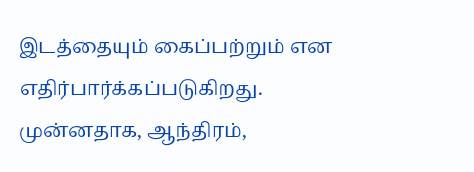இடத்தையும் கைப்பற்றும் என எதிர்பார்க்கப்படுகிறது.
முன்னதாக, ஆந்திரம்,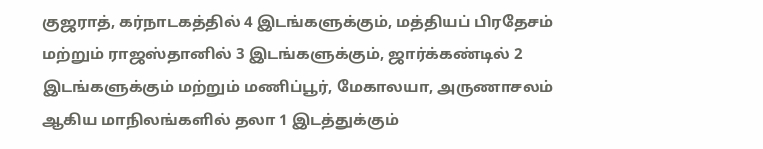குஜராத், கர்நாடகத்தில் 4 இடங்களுக்கும், மத்தியப் பிரதேசம் மற்றும் ராஜஸ்தானில் 3 இடங்களுக்கும், ஜார்க்கண்டில் 2 இடங்களுக்கும் மற்றும் மணிப்பூர், மேகாலயா, அருணாசலம் ஆகிய மாநிலங்களில் தலா 1 இடத்துக்கும்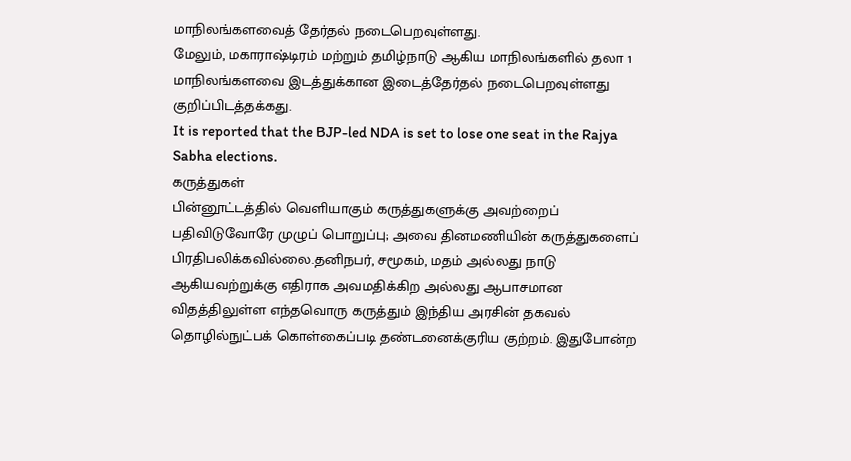மாநிலங்களவைத் தேர்தல் நடைபெறவுள்ளது.
மேலும், மகாராஷ்டிரம் மற்றும் தமிழ்நாடு ஆகிய மாநிலங்களில் தலா 1 மாநிலங்களவை இடத்துக்கான இடைத்தேர்தல் நடைபெறவுள்ளது குறிப்பிடத்தக்கது.
It is reported that the BJP-led NDA is set to lose one seat in the Rajya Sabha elections.
கருத்துகள்
பின்னூட்டத்தில் வெளியாகும் கருத்துகளுக்கு அவற்றைப் பதிவிடுவோரே முழுப் பொறுப்பு; அவை தினமணியின் கருத்துகளைப் பிரதிபலிக்கவில்லை.தனிநபர், சமூகம், மதம் அல்லது நாடு ஆகியவற்றுக்கு எதிராக அவமதிக்கிற அல்லது ஆபாசமான விதத்திலுள்ள எந்தவொரு கருத்தும் இந்திய அரசின் தகவல் தொழில்நுட்பக் கொள்கைப்படி தண்டனைக்குரிய குற்றம். இதுபோன்ற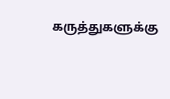கருத்துகளுக்கு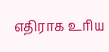எதிராக உரிய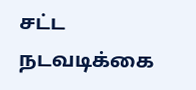சட்ட நடவடிக்கை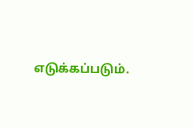எடுக்கப்படும்.